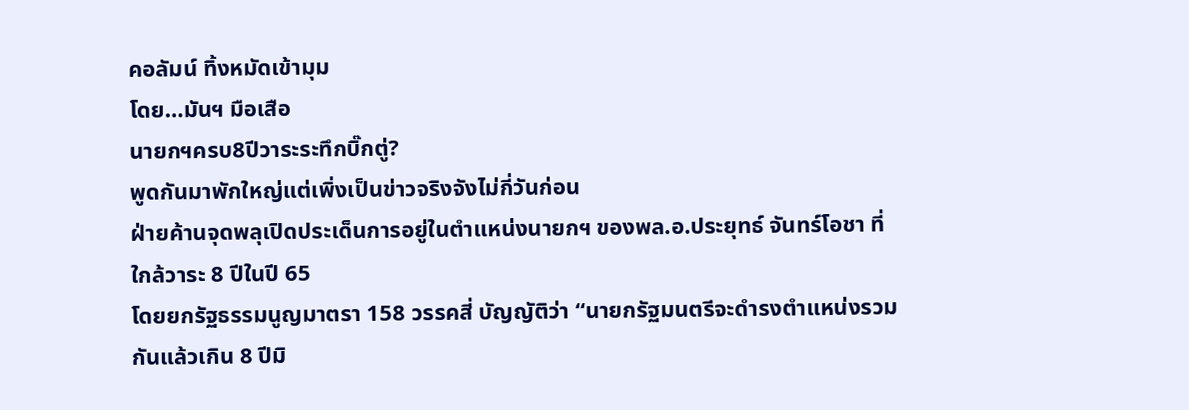คอลัมน์ ทิ้งหมัดเข้ามุม
โดย…มันฯ มือเสือ
นายกฯครบ8ปีวาระระทึกบิ๊กตู่?
พูดกันมาพักใหญ่แต่เพิ่งเป็นข่าวจริงจังไม่กี่วันก่อน
ฝ่ายค้านจุดพลุเปิดประเด็นการอยู่ในตำแหน่งนายกฯ ของพล.อ.ประยุทธ์ จันทร์โอชา ที่ใกล้วาระ 8 ปีในปี 65
โดยยกรัฐธรรมนูญมาตรา 158 วรรคสี่ บัญญัติว่า “นายกรัฐมนตรีจะดำรงตำแหน่งรวมกันแล้วเกิน 8 ปีมิ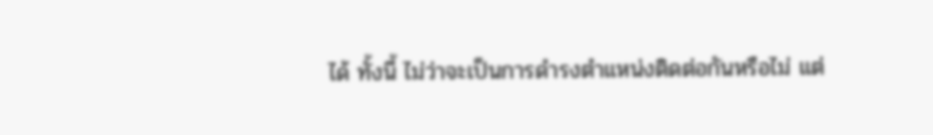ได้ ทั้งนี้ ไม่ว่าจะเป็นการดำรงตำแหน่งติดต่อกันหรือไม่ แต่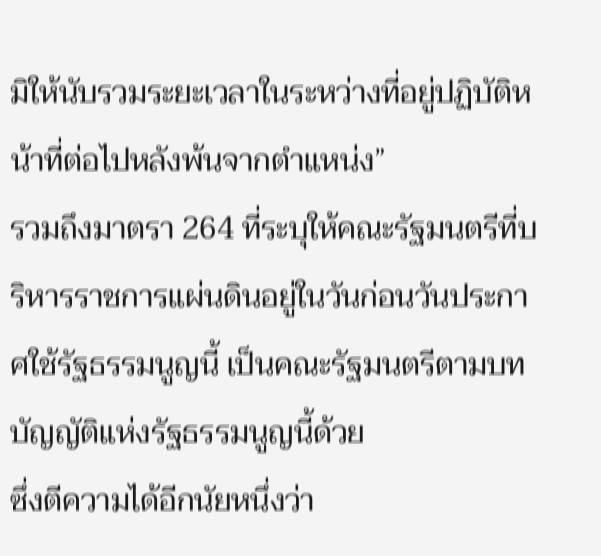มิให้นับรวมระยะเวลาในระหว่างที่อยู่ปฏิบัติหน้าที่ต่อไปหลังพ้นจากตำแหน่ง”
รวมถึงมาตรา 264 ที่ระบุให้คณะรัฐมนตรีที่บริหารราชการแผ่นดินอยู่ในวันก่อนวันประกาศใช้รัฐธรรมนูญนี้ เป็นคณะรัฐมนตรีตามบทบัญญัติแห่งรัฐธรรมนูญนี้ด้วย
ซึ่งตีความได้อีกนัยหนึ่งว่า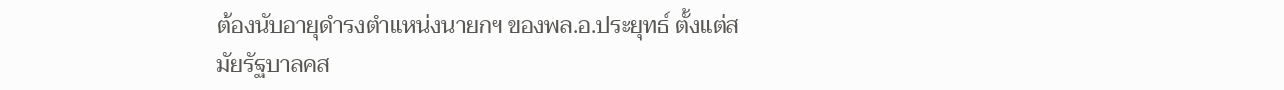ต้องนับอายุดำรงตำแหน่งนายกฯ ของพล.อ.ประยุทธ์ ตั้งแต่สมัยรัฐบาลคส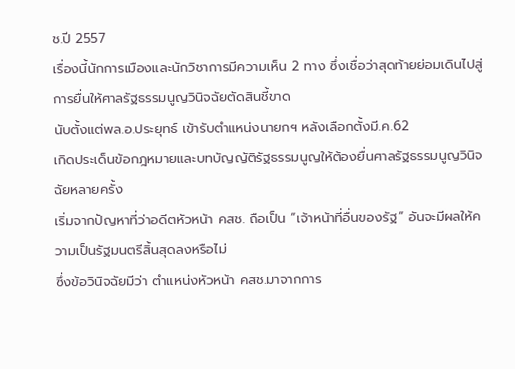ช.ปี 2557
เรื่องนี้นักการเมืองและนักวิชาการมีความเห็น 2 ทาง ซึ่งเชื่อว่าสุดท้ายย่อมเดินไปสู่การยื่นให้ศาลรัฐธรรมนูญวินิจฉัยตัดสินชี้ขาด
นับตั้งแต่พล.อ.ประยุทธ์ เข้ารับตำแหน่งนายกฯ หลังเลือกตั้งมี.ค.62
เกิดประเด็นข้อกฎหมายและบทบัญญัติรัฐธรรมนูญให้ต้องยื่นศาลรัฐธรรมนูญวินิจฉัยหลายครั้ง
เริ่มจากปัญหาที่ว่าอดีตหัวหน้า คสช. ถือเป็น “เจ้าหน้าที่อื่นของรัฐ” อันจะมีผลให้ความเป็นรัฐมนตรีสิ้นสุดลงหรือไม่
ซึ่งข้อวินิจฉัยมีว่า ตำแหน่งหัวหน้า คสช.มาจากการ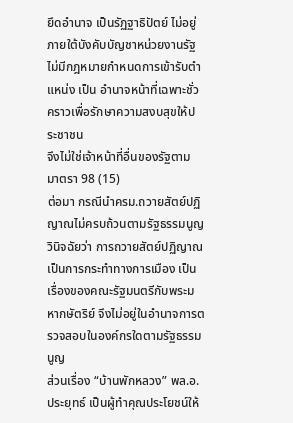ยึดอำนาจ เป็นรัฏฐาธิปัตย์ ไม่อยู่ภายใต้บังคับบัญชาหน่วยงานรัฐ ไม่มีกฎหมายกำหนดการเข้ารับตำแหน่ง เป็น อำนาจหน้าที่เฉพาะชั่วคราวเพื่อรักษาความสงบสุขให้ประชาชน
จึงไม่ใช่เจ้าหน้าที่อื่นของรัฐตาม มาตรา 98 (15)
ต่อมา กรณีนำครม.ถวายสัตย์ปฏิญาณไม่ครบถ้วนตามรัฐธรรมนูญ
วินิจฉัยว่า การถวายสัตย์ปฏิญาณเป็นการกระทำทางการเมือง เป็นเรื่องของคณะรัฐมนตรีกับพระมหากษัตริย์ จึงไม่อยู่ในอำนาจการตรวจสอบในองค์กรใดตามรัฐธรรมนูญ
ส่วนเรื่อง “บ้านพักหลวง” พล.อ. ประยุทธ์ เป็นผู้ทำคุณประโยชน์ให้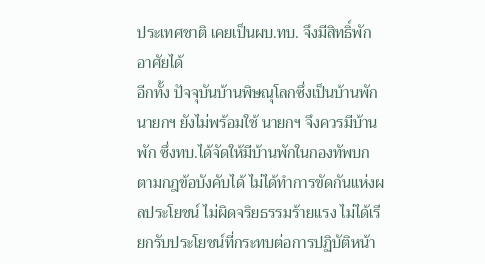ประเทศชาติ เคยเป็นผบ.ทบ. จึงมีสิทธิ์พักอาศัยได้
อีกทั้ง ปัจจุบันบ้านพิษณุโลกซึ่งเป็นบ้านพักนายกฯ ยังไม่พร้อมใช้ นายกฯ จึงควรมีบ้านพัก ซึ่งทบ.ได้จัดให้มีบ้านพักในกองทัพบกตามกฎข้อบังคับได้ ไม่ได้ทำการขัดกันแห่งผลประโยชน์ ไม่ผิดจริยธรรมร้ายแรง ไม่ได้เรียกรับประโยชน์ที่กระทบต่อการปฏิบัติหน้า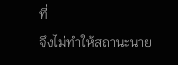ที่
จึงไม่ทำให้สถานะนาย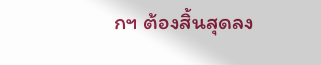กฯ ต้องสิ้นสุดลง